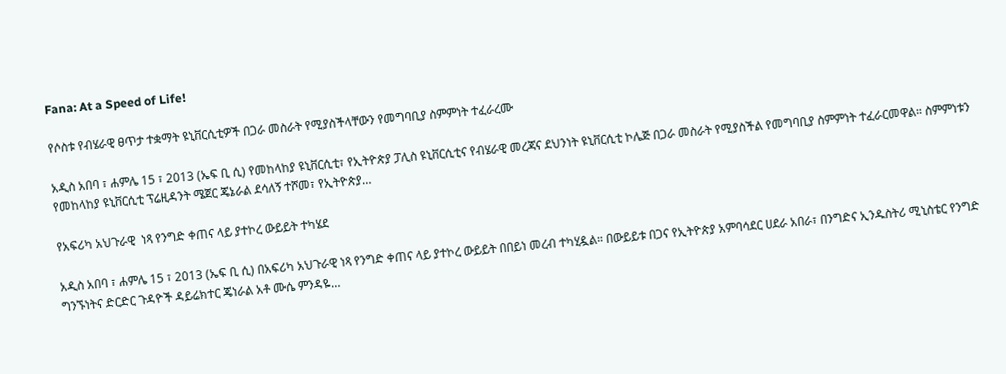Fana: At a Speed of Life!

የሶስቱ የብሄራዊ ፀጥታ ተቋማት ዩኒቨርሲቲዎች በጋራ መስራት የሚያስችላቸውን የመግባቢያ ስምምነት ተፈራረሙ

አዲስ አበባ ፣ ሐምሌ 15 ፣ 2013 (ኤፍ ቢ ሲ) የመከላከያ ዩኒቨርሲቲ፣ የኢትዮጵያ ፓሊስ ዩኒቨርሲቲና የብሄራዊ መረጃና ደህንነት ዩኒቨርሲቲ ኮሌጅ በጋራ መስራት የሚያስችል የመግባቢያ ስምምነት ተፈራርመዋል። ስምምነቱን የመከላከያ ዩኒቨርሲቲ ፕሬዚዳንት ሜጀር ጄኔራል ደሳለኝ ተሾመ፣ የኢትዮጵያ…

የአፍሪካ አህጉራዊ  ነጻ የንግድ ቀጠና ላይ ያተኮረ ውይይት ተካሄደ

አዲስ አበባ ፣ ሐምሌ 15 ፣ 2013 (ኤፍ ቢ ሲ) በአፍሪካ አህጉራዊ ነጻ የንግድ ቀጠና ላይ ያተኮረ ውይይት በበይነ መረብ ተካሂዷል። በውይይቱ በጋና የኢትዮጵያ አምባሳደር ሀደራ አበራ፣ በንግድና ኢንዱስትሪ ሚኒስቴር የንግድ ግንኙነትና ድርድር ጉዳዮች ዳይሬክተር ጄነራል አቶ ሙሴ ምንዳዬ…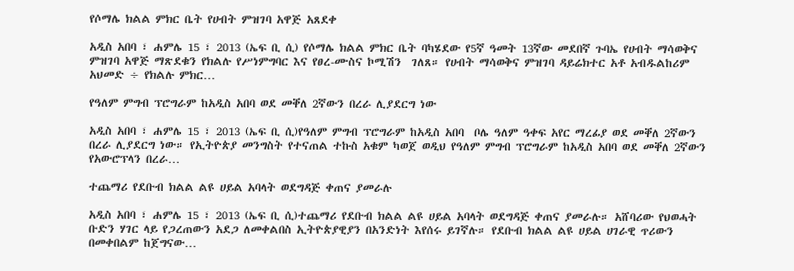የሶማሌ ክልል ምክር ቤት የሀብት ምዝገባ አዋጅ አጸደቀ

አዲስ አበባ ፣ ሐምሌ 15 ፣ 2013 (ኤፍ ቢ ሲ) የሶማሌ ክልል ምክር ቤት ባካሄደው የ5ኛ ዓመት 13ኛው መደበኛ ጉባኤ የሀብት ማሳወቅና ምዝገባ አዋጅ ማጽደቁን የክልሉ የሥነምግባር እና የፀረ-ሙስና ኮሚሽን  ገለጸ። የሀብት ማሳወቅና ምዝገባ ዳይሬክተር አቶ አብዱልከሪም አህመድ ÷ የክልሉ ምክር…

የዓለም ምግብ ፕሮግራም ከአዲስ አበባ ወደ መቐለ 2ኛውን በረራ ሊያደርግ ነው

አዲስ አበባ ፣ ሐምሌ 15 ፣ 2013 (ኤፍ ቢ ሲ)የዓለም ምግብ ፕሮግራም ከአዲስ አበባ  ቦሌ ዓለም ዓቀፍ አየር ማረፊያ ወደ መቐለ 2ኛውን በረራ ሊያደርግ ነው። የኢትዮጵያ መንግስት የተናጠል ተኩስ አቁም ካወጀ ወዲህ የዓለም ምግብ ፕሮግራም ከአዲስ አበባ ወደ መቐለ 2ኛውን የአውሮፕላን በረራ…

ተጨማሪ የደቡብ ክልል ልዩ ሀይል አባላት ወደግዳጅ ቀጠና ያመራሉ

አዲስ አበባ ፣ ሐምሌ 15 ፣ 2013 (ኤፍ ቢ ሲ)ተጨማሪ የደቡብ ክልል ልዩ ሀይል አባላት ወደግዳጅ ቀጠና ያመራሉ። አሸባሪው የህወሓት ቡድን ሃገር ላይ የጋረጠውን አደጋ ለመቀልበስ ኢትዮጵያዊያን በአንድነት እየሰሩ ይገኛሉ። የደቡብ ክልል ልዩ ሀይል ሀገራዊ ጥሪውን በመቀበልም ከጀግናው…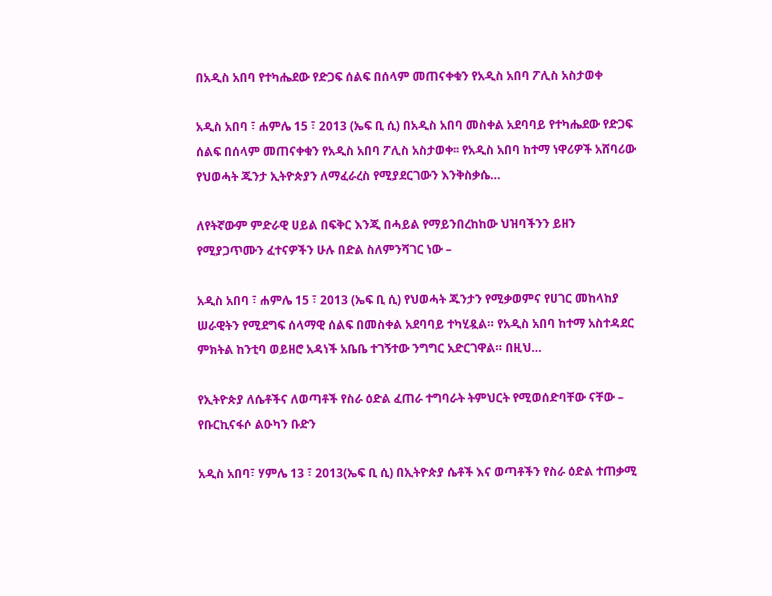በአዲስ አበባ የተካሔደው የድጋፍ ሰልፍ በሰላም መጠናቀቁን የአዲስ አበባ ፖሊስ አስታወቀ

አዲስ አበባ ፣ ሐምሌ 15 ፣ 2013 (ኤፍ ቢ ሲ) በአዲስ አበባ መስቀል አደባባይ የተካሔደው የድጋፍ ሰልፍ በሰላም መጠናቀቁን የአዲስ አበባ ፖሊስ አስታወቀ፡፡ የአዲስ አበባ ከተማ ነዋሪዎች አሸባሪው የህወሓት ጁንታ ኢትዮጵያን ለማፈራረስ የሚያደርገውን እንቅስቃሴ…

ለየትኛውም ምድራዊ ሀይል በፍቅር እንጂ በሓይል የማይንበረከከው ህዝባችንን ይዘን የሚያጋጥሙን ፈተናዎችን ሁሉ በድል ስለምንሻገር ነው –

አዲስ አበባ ፣ ሐምሌ 15 ፣ 2013 (ኤፍ ቢ ሲ) የህወሓት ጁንታን የሚቃወምና የሀገር መከላከያ ሠራዊትን የሚደግፍ ሰላማዊ ሰልፍ በመስቀል አደባባይ ተካሂዷል። የአዲስ አበባ ከተማ አስተዳደር ምክትል ከንቲባ ወይዘሮ አዳነች አቤቤ ተገኝተው ንግግር አድርገዋል። በዚህ…

የኢትዮጵያ ለሴቶችና ለወጣቶች የስራ ዕድል ፈጠራ ተግባራት ትምህርት የሚወሰድባቸው ናቸው – የቡርኪናፋሶ ልዑካን ቡድን

አዲስ አበባ፣ ሃምሌ 13 ፣ 2013(ኤፍ ቢ ሲ) በኢትዮጵያ ሴቶች እና ወጣቶችን የስራ ዕድል ተጠቃሚ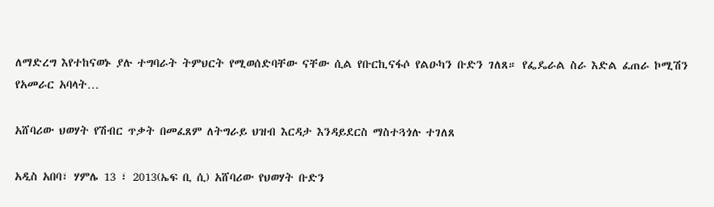ለማድረግ እየተከናወኑ ያሉ ተግባራት ትምህርት የሚወሰድባቸው ናቸው ሲል የቡርኪናፋሶ የልዑካን ቡድን ገለጸ። የፌዴራል ስራ እድል ፈጠራ ኮሚሽን የአመራር አባላት…

አሸባሪው ህወሃት የሽብር ጥቃት በመፈጸም ለትግራይ ህዝብ እርዳታ እንዳይደርስ ማስተጓጎሉ ተገለጸ

አዲስ አበባ፣ ሃምሌ 13 ፣ 2013(ኤፍ ቢ ሲ) አሸባሪው የህወሃት ቡድን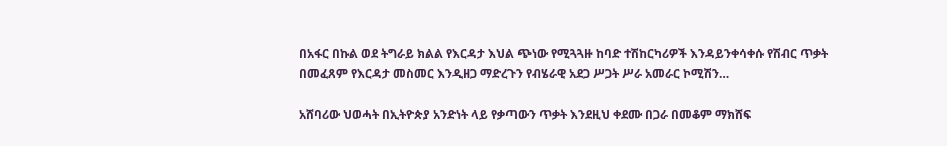በአፋር በኩል ወደ ትግራይ ክልል የእርዳታ እህል ጭነው የሚጓጓዙ ከባድ ተሽከርካሪዎች እንዳይንቀሳቀሱ የሽብር ጥቃት በመፈጸም የእርዳታ መስመር እንዲዘጋ ማድረጉን የብሄራዊ አደጋ ሥጋት ሥራ አመራር ኮሚሽን…

አሸባሪው ህወሓት በኢትዮጵያ አንድነት ላይ የቃጣውን ጥቃት እንደዚህ ቀደሙ በጋራ በመቆም ማክሸፍ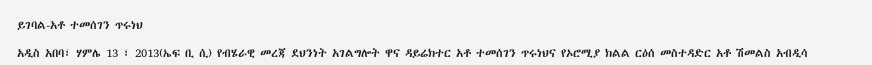ይገባል-አቶ ተመሰገን ጥሩነህ

አዲስ አበባ፣ ሃምሌ 13 ፣ 2013(ኤፍ ቢ ሲ) የብሄራዊ መረጃ ደህንነት አገልግሎት ዋና ዳይሬክተር አቶ ተመሰገን ጥሩነህና የኦሮሚያ ክልል ርዕሰ መስተዳድር አቶ ሽመልስ አብዲሳ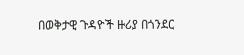በወቅታዊ ጉዳዮች ዙሪያ በጎንደር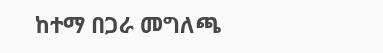ከተማ በጋራ መግለጫ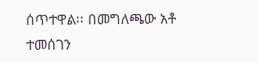ሰጥተዋል፡፡ በመግለጫው አቶ ተመሰገን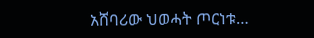አሸባሪው ህወሓት ጦርነቱ…